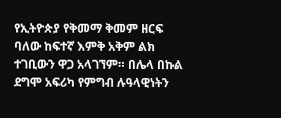የኢትዮጵያ የቅመማ ቅመም ዘርፍ ባለው ከፍተኛ እምቅ አቅም ልክ ተገቢውን ዋጋ አላገኘም። በሌላ በኩል ደግሞ አፍሪካ የምግብ ሉዓላዊነትን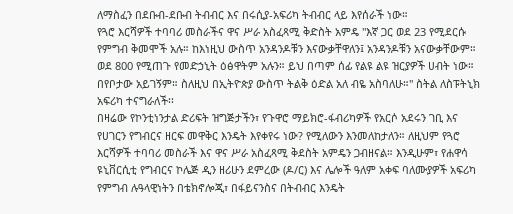ለማስፈን በደቡብ-ደቡብ ትብብር እና በሩሲያ-አፍሪካ ትብብር ላይ እየሰራች ነው።
የጓሮ እርሻዎች ተባባሪ መስራችና ዋና ሥራ አስፈጻሚ ቅድስት አምዴ "እኛ ጋር ወደ 23 የሚደርሱ የምግብ ቅመሞች አሉ። ከእነዚህ ውስጥ አንዳንዶቹን እናውቃቸዋለን፤ አንዳንዶቹን አናውቃቸውም። ወደ 800 የሚጠጉ የመድኃኒት ዕፅዋትም አሉን። ይህ በጣም ሰፊ የልዩ ልዩ ዝርያዎች ሀብት ነው። በየቦታው አይገኝም። ስለዚህ በኢትዮጵያ ውስጥ ትልቅ ዕድል አለ ብዬ አስባለሁ።" ስትል ለስፑትኒክ አፍሪካ ተናግራለች፡፡
በዛሬው የኮንቲነንታል ድሪፍት ዝግጅታችን፣ የጉዋሮ ማይክሮ-ፋብሪካዎች የአርሶ አደሩን ገቢ እና የሀገርን የግብርና ዘርፍ መዋቅር እንዴት እየቀየሩ ነው? የሚለውን እንመለከታለን። ለዚህም የጓሮ እርሻዎች ተባባሪ መስራች እና ዋና ሥራ አስፈጻሚ ቅደስት አምዴን ጋብዘናል። እንዲሁም፣ የሐዋሳ ዩኒቨርሲቲ የግብርና ኮሌጅ ዲን ዘሪሁን ደምረው (ዶ/ር) እና ሌሎች ዓለም አቀፍ ባለሙያዎች አፍሪካ የምግብ ሉዓላዊነትን በቴክኖሎጂ፣ በፋይናንስና በትብብር እንዴት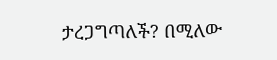ታረጋግጣለች? በሚለው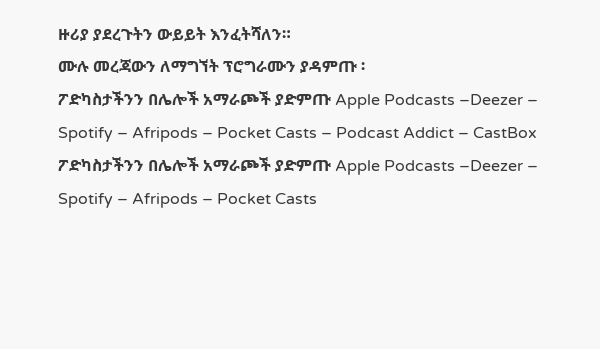ዙሪያ ያደረጉትን ውይይት እንፈትሻለን።
ሙሉ መረጃውን ለማግኘት ፕሮግራሙን ያዳምጡ ፡
ፖድካስታችንን በሌሎች አማራጮች ያድምጡ Apple Podcasts –Deezer – Spotify – Afripods – Pocket Casts – Podcast Addict – CastBox
ፖድካስታችንን በሌሎች አማራጮች ያድምጡ Apple Podcasts –Deezer – Spotify – Afripods – Pocket Casts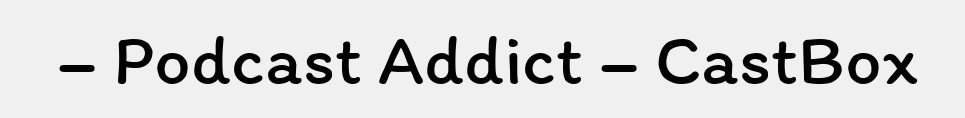– Podcast Addict – CastBox